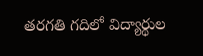తరగతి గదిలో విద్యార్థుల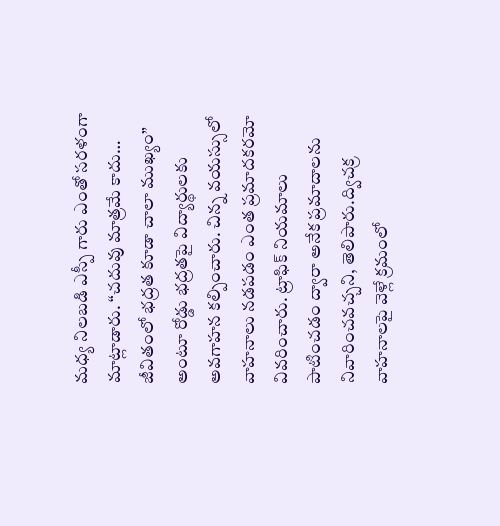మధ్య నిలబడి ఎస్పీ గారు ఎంతో సరళంగా మాట్లాడారు. “చదువు మాత్రమే కాదు… జీవితంలో భద్రత కూడా చాలా ముఖ్యం” అంటూ రోడ్డు భద్రతపై విద్యార్థులకు అవగాహన కల్పించారు. చిన్న వయస్సులో వాహనాలు నడపడం ఎంత ప్రమాదకరమో వివరించారు. ట్రాఫిక్ నియమాలు పాటించడం ద్వారా అనేక ప్రమాదాలను నివారించవచ్చని, తెలిపారు.ద్విచక్ర వాహనాలపై వెళ్లే క్రమంలో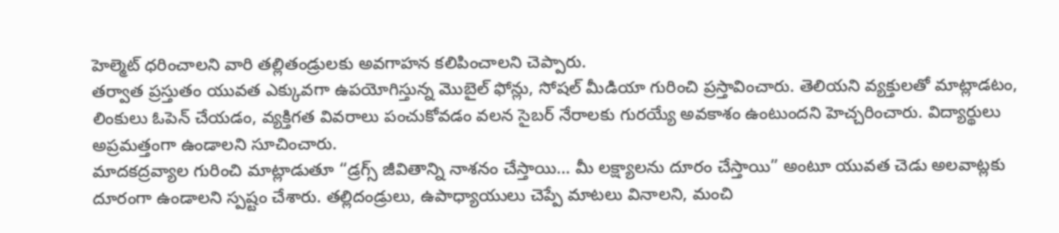హెల్మెట్ ధరించాలని వారి తల్లితండ్రులకు అవగాహన కలిపించాలని చెప్పారు.
తర్వాత ప్రస్తుతం యువత ఎక్కువగా ఉపయోగిస్తున్న మొబైల్ ఫోన్లు, సోషల్ మీడియా గురించి ప్రస్తావించారు. తెలియని వ్యక్తులతో మాట్లాడటం, లింకులు ఓపెన్ చేయడం, వ్యక్తిగత వివరాలు పంచుకోవడం వలన సైబర్ నేరాలకు గురయ్యే అవకాశం ఉంటుందని హెచ్చరించారు. విద్యార్థులు అప్రమత్తంగా ఉండాలని సూచించారు.
మాదకద్రవ్యాల గురించి మాట్లాడుతూ “డ్రగ్స్ జీవితాన్ని నాశనం చేస్తాయి… మీ లక్ష్యాలను దూరం చేస్తాయి” అంటూ యువత చెడు అలవాట్లకు దూరంగా ఉండాలని స్పష్టం చేశారు. తల్లిదండ్రులు, ఉపాధ్యాయులు చెప్పే మాటలు వినాలని, మంచి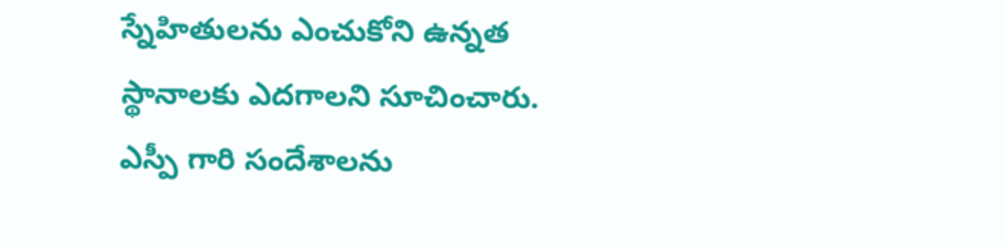స్నేహితులను ఎంచుకోని ఉన్నత స్థానాలకు ఎదగాలని సూచించారు.
ఎస్పీ గారి సందేశాలను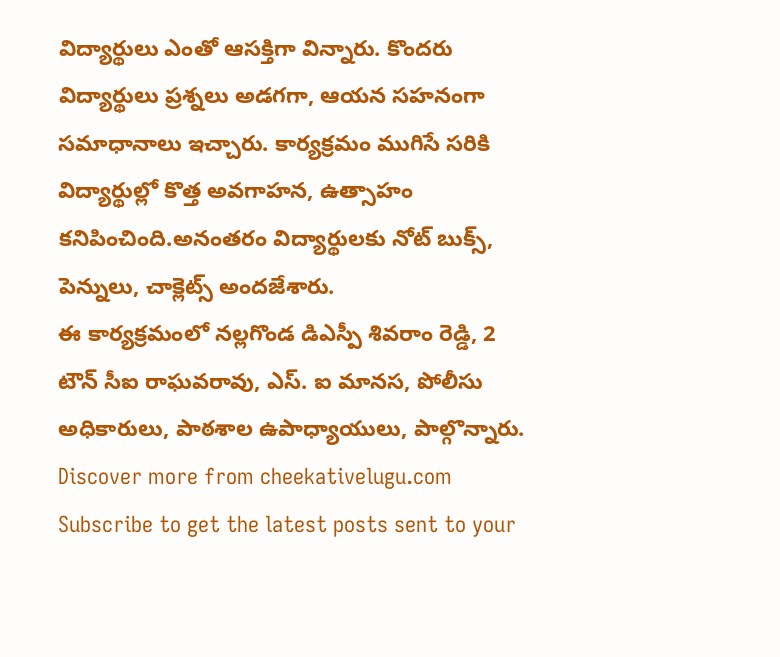విద్యార్థులు ఎంతో ఆసక్తిగా విన్నారు. కొందరు విద్యార్థులు ప్రశ్నలు అడగగా, ఆయన సహనంగా సమాధానాలు ఇచ్చారు. కార్యక్రమం ముగిసే సరికి విద్యార్థుల్లో కొత్త అవగాహన, ఉత్సాహం కనిపించింది.అనంతరం విద్యార్థులకు నోట్ బుక్స్, పెన్నులు, చాక్లెట్స్ అందజేశారు.
ఈ కార్యక్రమంలో నల్లగొండ డిఎస్పీ శివరాం రెడ్డి, 2 టౌన్ సీఐ రాఘవరావు, ఎస్. ఐ మానస, పోలీసు అధికారులు, పాఠశాల ఉపాధ్యాయులు, పాల్గొన్నారు.
Discover more from cheekativelugu.com
Subscribe to get the latest posts sent to your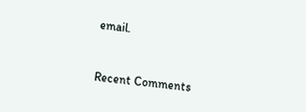email.



Recent Comments